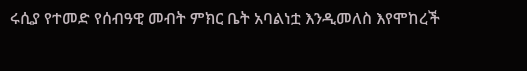ሩሲያ የተመድ የሰብዓዊ መብት ምክር ቤት አባልነቷ እንዲመለስ እየሞከረች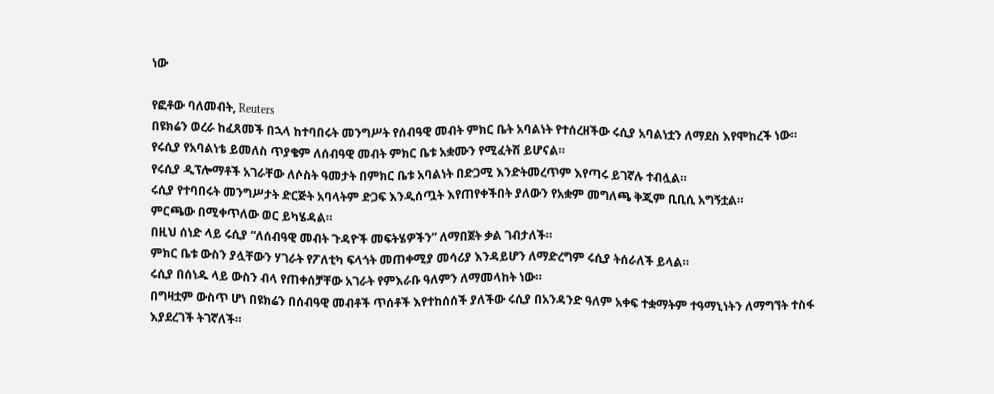ነው

የፎቶው ባለመብት, Reuters
በዩክሬን ወረራ ከፈጸመች በኋላ ከተባበሩት መንግሥት የሰብዓዊ መብት ምክር ቤት አባልነት የተሰረዘችው ሩሲያ አባልነቷን ለማደስ እየሞከረች ነው።
የሩሲያ የአባልነቴ ይመለስ ጥያቄም ለሰብዓዊ መብት ምክር ቤቱ አቋሙን የሚፈትሽ ይሆናል።
የሩሲያ ዲፕሎማቶች አገራቸው ለሶስት ዓመታት በምክር ቤቱ አባልነት በድጋሚ እንድትመረጥም እየጣሩ ይገኛሉ ተብሏል።
ሩሲያ የተባበሩት መንግሥታት ድርጅት አባላትም ድጋፍ እንዲሰጧት እየጠየቀችበት ያለውን የአቋም መግለጫ ቅጂም ቢቢሲ አግኝቷል።
ምርጫው በሚቀጥለው ወር ይካሄዳል።
በዚህ ሰነድ ላይ ሩሲያ “ለሰብዓዊ መብት ጉዳዮች መፍትሄዎችን” ለማበጀት ቃል ገብታለች።
ምክር ቤቱ ውስን ያሏቸውን ሃገራት የፖለቲካ ፍላጎት መጠቀሚያ መሳሪያ እንዳይሆን ለማድረግም ሩሲያ ትሰራለች ይላል።
ሩሲያ በሰነዱ ላይ ውስን ብላ የጠቀሰቻቸው አገራት የምእራቡ ዓለምን ለማመላከት ነው።
በግዛቷም ውስጥ ሆነ በዩክሬን በሰብዓዊ መብቶች ጥሰቶች እየተከሰሰች ያለችው ሩሲያ በአንዳንድ ዓለም አቀፍ ተቋማትም ተዓማኒነትን ለማግኘት ተስፋ እያደረገች ትገኛለች።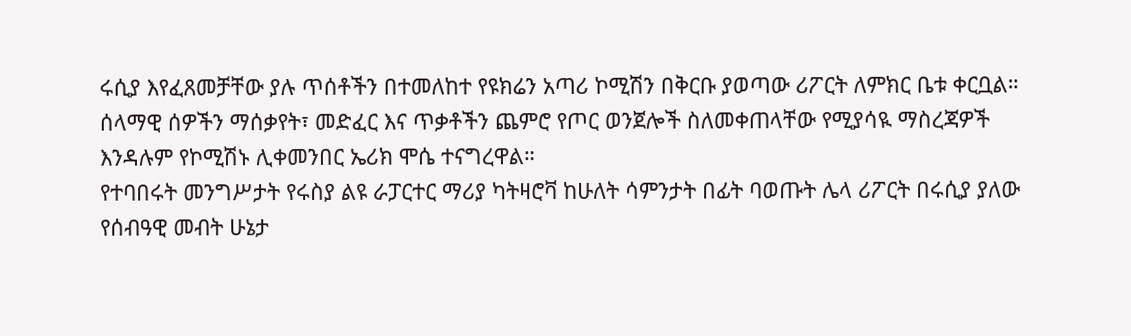ሩሲያ እየፈጸመቻቸው ያሉ ጥሰቶችን በተመለከተ የዩክሬን አጣሪ ኮሚሽን በቅርቡ ያወጣው ሪፖርት ለምክር ቤቱ ቀርቧል።
ሰላማዊ ሰዎችን ማሰቃየት፣ መድፈር እና ጥቃቶችን ጨምሮ የጦር ወንጀሎች ስለመቀጠላቸው የሚያሳዪ ማስረጃዎች እንዳሉም የኮሚሽኑ ሊቀመንበር ኤሪክ ሞሴ ተናግረዋል።
የተባበሩት መንግሥታት የሩስያ ልዩ ራፓርተር ማሪያ ካትዛሮቫ ከሁለት ሳምንታት በፊት ባወጡት ሌላ ሪፖርት በሩሲያ ያለው የሰብዓዊ መብት ሁኔታ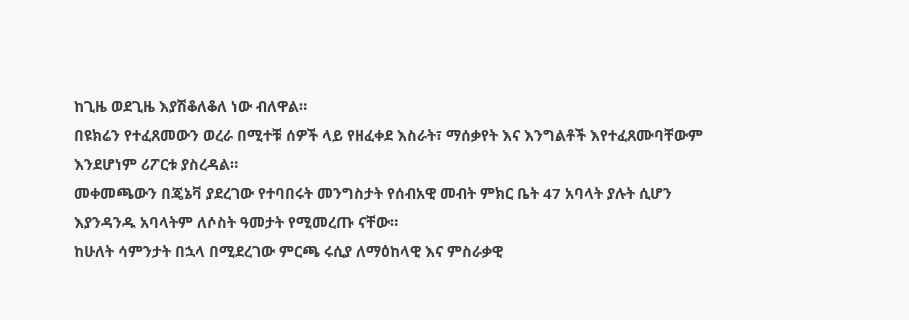ከጊዜ ወደጊዜ እያሽቆለቆለ ነው ብለዋል።
በዩክሬን የተፈጸመውን ወረራ በሚተቹ ሰዎች ላይ የዘፈቀደ እስራት፣ ማሰቃየት እና እንግልቶች እየተፈጸሙባቸውም እንደሆነም ሪፖርቱ ያስረዳል።
መቀመጫውን በጄኔቫ ያደረገው የተባበሩት መንግስታት የሰብአዊ መብት ምክር ቤት 47 አባላት ያሉት ሲሆን እያንዳንዱ አባላትም ለሶስት ዓመታት የሚመረጡ ናቸው።
ከሁለት ሳምንታት በኋላ በሚደረገው ምርጫ ሩሲያ ለማዕከላዊ እና ምስራቃዊ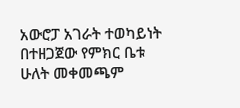አውሮፓ አገራት ተወካይነት በተዘጋጀው የምክር ቤቱ ሁለት መቀመጫም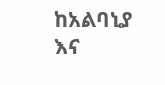ከአልባኒያ እና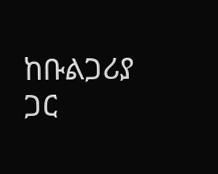ከቡልጋሪያ ጋር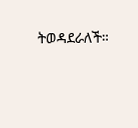ትወዳደራለች።